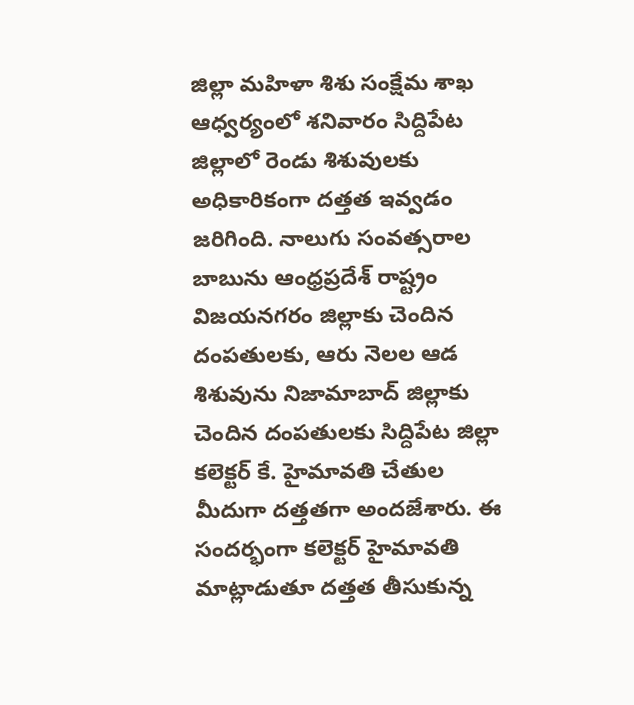జిల్లా మహిళా శిశు సంక్షేమ శాఖ ఆధ్వర్యంలో శనివారం సిద్దిపేట జిల్లాలో రెండు శిశువులకు అధికారికంగా దత్తత ఇవ్వడం జరిగింది. నాలుగు సంవత్సరాల బాబును ఆంధ్రప్రదేశ్ రాష్ట్రం విజయనగరం జిల్లాకు చెందిన దంపతులకు, ఆరు నెలల ఆడ శిశువును నిజామాబాద్ జిల్లాకు చెందిన దంపతులకు సిద్దిపేట జిల్లా కలెక్టర్ కే. హైమావతి చేతుల మీదుగా దత్తతగా అందజేశారు. ఈ సందర్భంగా కలెక్టర్ హైమావతి మాట్లాడుతూ దత్తత తీసుకున్న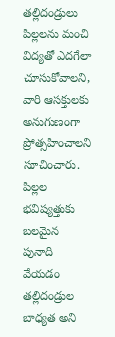తల్లిదండ్రులు పిల్లలను మంచి విద్యతో ఎదగేలా చూసుకోవాలని, వారి ఆసక్తులకు అనుగుణంగా ప్రోత్సహించాలని సూచించారు. పిల్లల భవిష్యత్తుకు బలమైన పునాది వేయడం తల్లిదండ్రుల బాధ్యత అని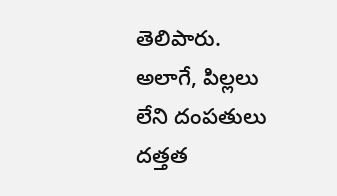తెలిపారు. అలాగే, పిల్లలు లేని దంపతులు దత్తత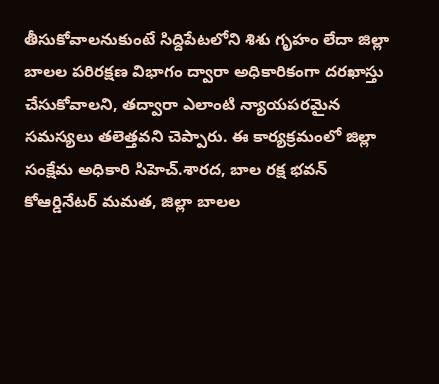తీసుకోవాలనుకుంటే సిద్దిపేటలోని శిశు గృహం లేదా జిల్లా బాలల పరిరక్షణ విభాగం ద్వారా అధికారికంగా దరఖాస్తు చేసుకోవాలని, తద్వారా ఎలాంటి న్యాయపరమైన సమస్యలు తలెత్తవని చెప్పారు. ఈ కార్యక్రమంలో జిల్లా సంక్షేమ అధికారి సిహెచ్.శారద, బాల రక్ష భవన్ కోఆర్డినేటర్ మమత, జిల్లా బాలల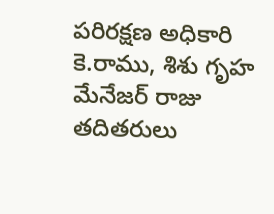పరిరక్షణ అధికారి కె.రాము, శిశు గృహ మేనేజర్ రాజు తదితరులు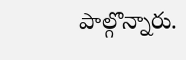పాల్గొన్నారు.